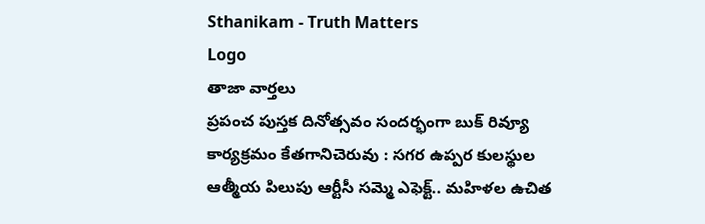Sthanikam - Truth Matters
Logo
తాజా వార్తలు
ప్రపంచ పుస్తక దినోత్సవం సందర్భంగా బుక్ రివ్యూ కార్యక్రమం కేతగానిచెరువు : సగర ఉప్పర కులస్థుల ఆత్మీయ పిలుపు ఆర్టీసీ సమ్మె ఎఫెక్ట్.. మహిళల ఉచిత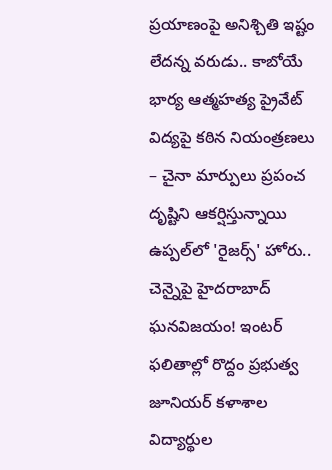ప్రయాణంపై అనిశ్చితి ఇష్టం లేదన్న వరుడు.. కాబోయే భార్య ఆత్మహత్య ప్రైవేట్ విద్యపై కఠిన నియంత్రణలు – చైనా మార్పులు ప్రపంచ దృష్టిని ఆకర్షిస్తున్నాయి ఉప్పల్‌లో 'రైజర్స్' హోరు.. చెన్నైపై హైదరాబాద్ ఘనవిజయం! ఇంటర్ ఫలితాల్లో రొద్దం ప్రభుత్వ జూనియర్ కళాశాల విద్యార్థుల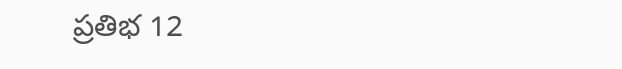ప్రతిభ 12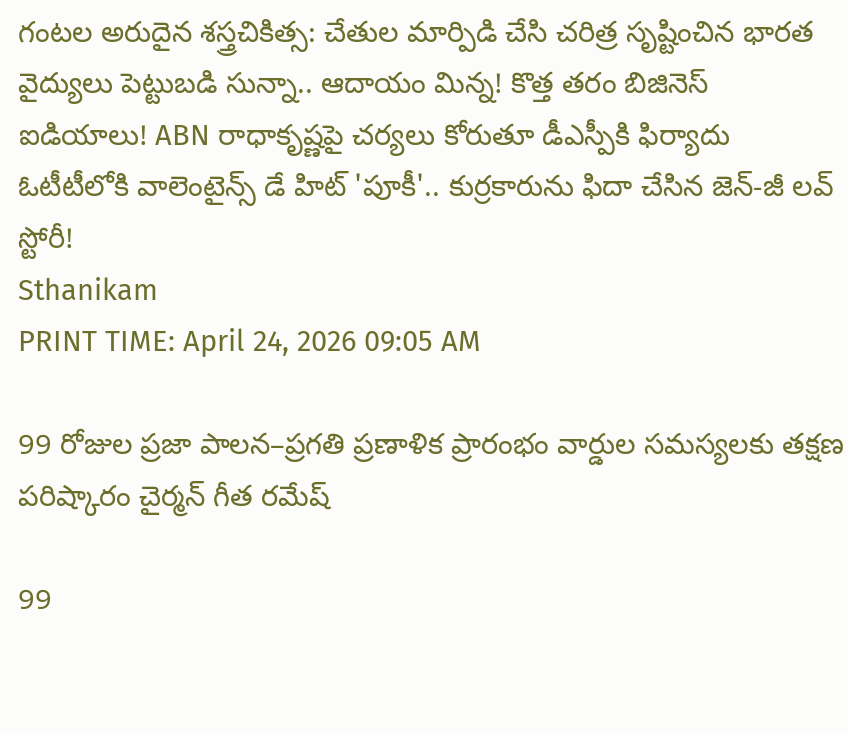గంటల అరుదైన శస్త్రచికిత్స: చేతుల మార్పిడి చేసి చరిత్ర సృష్టించిన భారత వైద్యులు పెట్టుబడి సున్నా.. ఆదాయం మిన్న! కొత్త తరం బిజినెస్ ఐడియాలు! ABN రాధాకృష్ణపై చర్యలు కోరుతూ డీఎస్పీకి ఫిర్యాదు ఓటీటీలోకి వాలెంటైన్స్ డే హిట్ 'పూకీ'.. కుర్రకారును ఫిదా చేసిన జెన్-జీ లవ్ స్టోరీ!
Sthanikam
PRINT TIME: April 24, 2026 09:05 AM

99 రోజుల ప్రజా పాలన–ప్రగతి ప్రణాళిక ప్రారంభం వార్డుల సమస్యలకు తక్షణ పరిష్కారం చైర్మన్ గీత రమేష్

99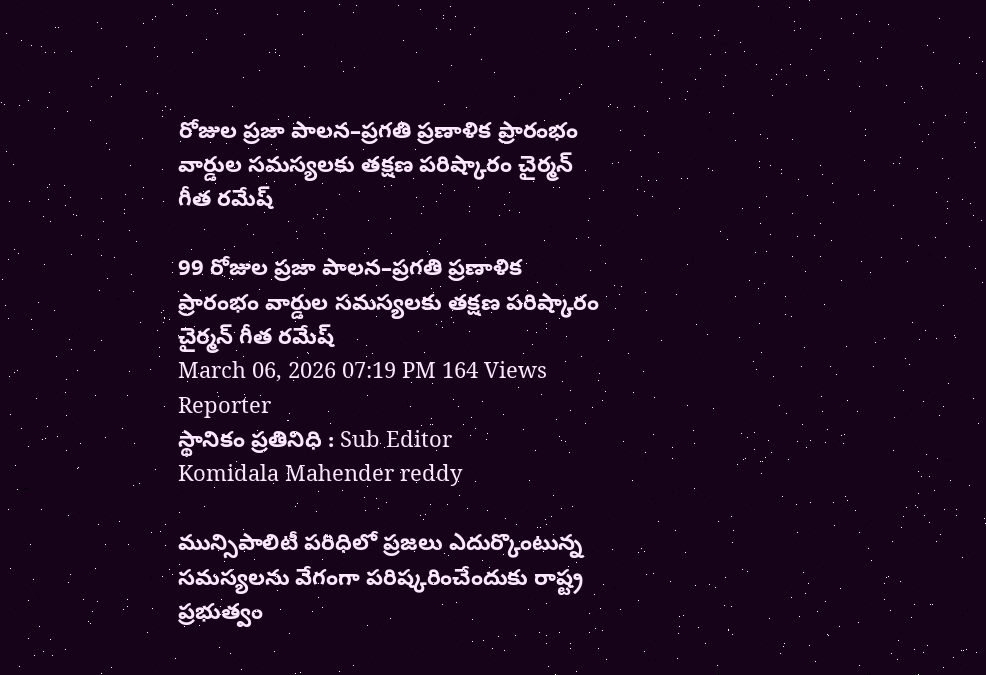రోజుల ప్రజా పాలన–ప్రగతి ప్రణాళిక ప్రారంభం వార్డుల సమస్యలకు తక్షణ పరిష్కారం చైర్మన్ గీత రమేష్

99 రోజుల ప్రజా పాలన–ప్రగతి ప్రణాళిక ప్రారంభం వార్డుల సమస్యలకు తక్షణ పరిష్కారం  చైర్మన్ గీత రమేష్
March 06, 2026 07:19 PM 164 Views
Reporter
స్థానికం ప్రతినిధి : Sub Editor
Komidala Mahender reddy

మున్సిపాలిటీ పరిధిలో ప్రజలు ఎదుర్కొంటున్న సమస్యలను వేగంగా పరిష్కరించేందుకు రాష్ట్ర ప్రభుత్వం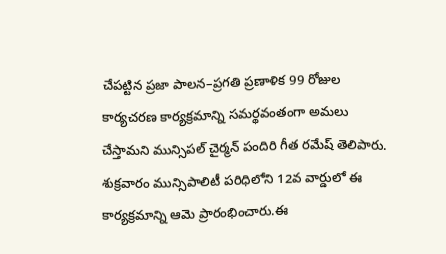చేపట్టిన ప్రజా పాలన–ప్రగతి ప్రణాళిక 99 రోజుల కార్యచరణ కార్యక్రమాన్ని సమర్థవంతంగా అమలు చేస్తామని మున్సిపల్ చైర్మన్ పందిరి గీత రమేష్ తెలిపారు. శుక్రవారం మున్సిపాలిటీ పరిధిలోని 12వ వార్డులో ఈ కార్యక్రమాన్ని ఆమె ప్రారంభించారు.ఈ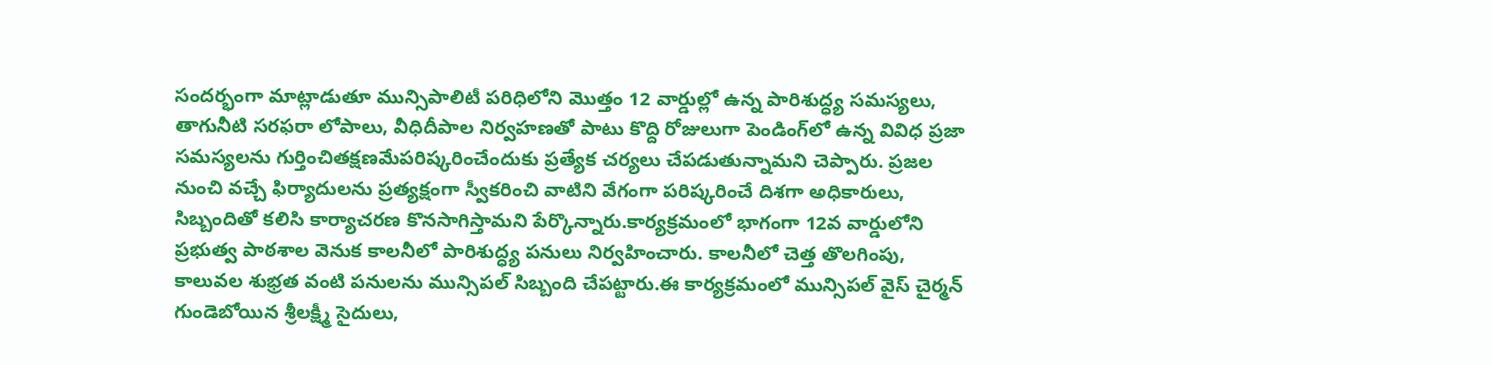సందర్భంగా మాట్లాడుతూ మున్సిపాలిటీ పరిధిలోని మొత్తం 12 వార్డుల్లో ఉన్న పారిశుద్ధ్య సమస్యలు, తాగునీటి సరఫరా లోపాలు, వీధిదీపాల నిర్వహణతో పాటు కొద్ది రోజులుగా పెండింగ్‌లో ఉన్న వివిధ ప్రజా సమస్యలను గుర్తించితక్షణమేపరిష్కరించేందుకు ప్రత్యేక చర్యలు చేపడుతున్నామని చెప్పారు. ప్రజల నుంచి వచ్చే ఫిర్యాదులను ప్రత్యక్షంగా స్వీకరించి వాటిని వేగంగా పరిష్కరించే దిశగా అధికారులు, సిబ్బందితో కలిసి కార్యాచరణ కొనసాగిస్తామని పేర్కొన్నారు.కార్యక్రమంలో భాగంగా 12వ వార్డులోని ప్రభుత్వ పాఠశాల వెనుక కాలనీలో పారిశుద్ధ్య పనులు నిర్వహించారు. కాలనీలో చెత్త తొలగింపు, కాలువల శుభ్రత వంటి పనులను మున్సిపల్ సిబ్బంది చేపట్టారు.ఈ కార్యక్రమంలో మున్సిపల్ వైస్ చైర్మన్ గుండెబోయిన శ్రీలక్ష్మీ సైదులు,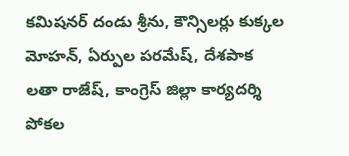కమిషనర్ దండు శ్రీను, కౌన్సిలర్లు కుక్కల మోహన్, ఏర్పుల పరమేష్, దేశపాక లతా రాజేష్, కాంగ్రెస్ జిల్లా కార్యదర్శి పోకల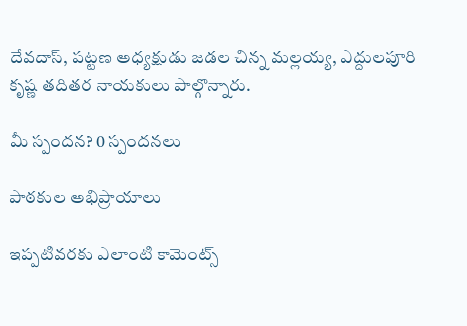దేవదాస్, పట్టణ అధ్యక్షుడు జడల చిన్న మల్లయ్య, ఎద్దులపూరి కృష్ణ తదితర నాయకులు పాల్గొన్నారు.

మీ స్పందన? 0 స్పందనలు

పాఠకుల అభిప్రాయాలు

ఇప్పటివరకు ఎలాంటి కామెంట్స్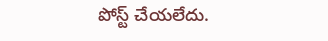పోస్ట్ చేయలేదు.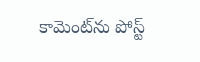కామెంట్‌ను పోస్ట్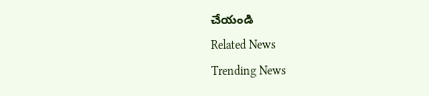చేయండి
Related News
Trending News